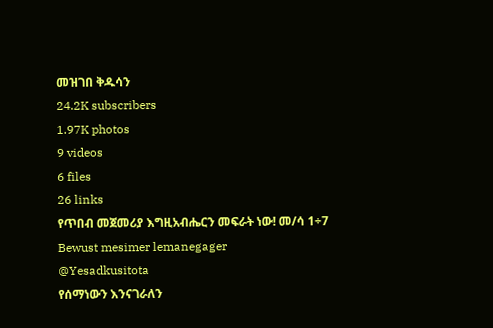መዝገበ ቅዱሳን
24.2K subscribers
1.97K photos
9 videos
6 files
26 links
የጥበብ መጀመሪያ እግዚአብሔርን መፍራት ነው! መ/ሳ 1÷7
Bewust mesimer lemanegager
@Yesadkusitota
የሰማነውን እንናገራለን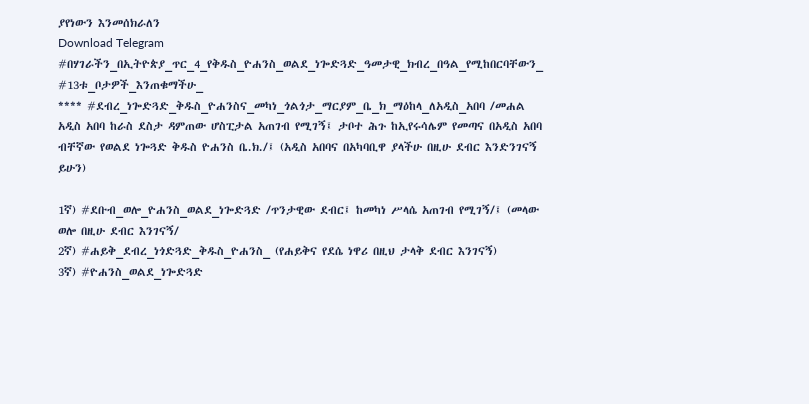ያየነውን እንመሰክራለን
Download Telegram
#በሃገራችን_በኢትዮጵያ_ጥር_4_የቅዱስ_ዮሐንስ_ወልደ_ነጐድጓድ_ዓመታዊ_ክብረ_በዓል_የሚከበርባቸውን_ #13ቱ_ቦታዎች_እንጠቁማችሁ_
**** #ደብረ_ነጐድጓድ_ቅዱስ_ዮሐንስና_መካነ_ጎልጎታ_ማርያም_ቤ_ክ_ማዕከላ_ለአዲስ_አበባ /መሐል አዲስ አበባ ከራስ ደስታ ዳምጠው ሆስፒታል አጠገብ የሚገኝ፤ ታቦተ ሕጉ ከኢየሩሳሌም የመጣና በአዲስ አበባ ብቸኛው የወልደ ነጐጓድ ቅዱስ ዮሐንስ ቤ.ክ./፤ (አዲስ አበባና በአካባቢዋ ያላችሁ በዚሁ ደብር እንድንገናኝ ይሁን)

1ኛ) #ደቡብ_ወሎ_ዮሐንስ_ወልደ_ነጐድጓድ /ጥንታዊው ደብር፤ ከመካነ ሥላሴ አጠገብ የሚገኝ/፤ (መላው ወሎ በዚሁ ደብር እንገናኝ/
2ኛ) #ሐይቅ_ደብረ_ነጎድጓድ_ቅዱስ_ዮሐንስ_ (የሐይቅና የደሴ ነዋሪ በዚህ ታላቅ ደብር እንገናኝ)
3ኛ) #ዮሐንስ_ወልደ_ነጐድጓድ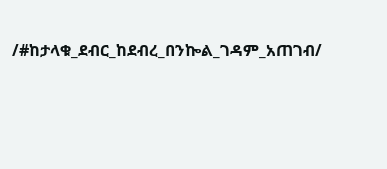/#ከታላቁ_ደብር_ከደብረ_በንኰል_ገዳም_አጠገብ/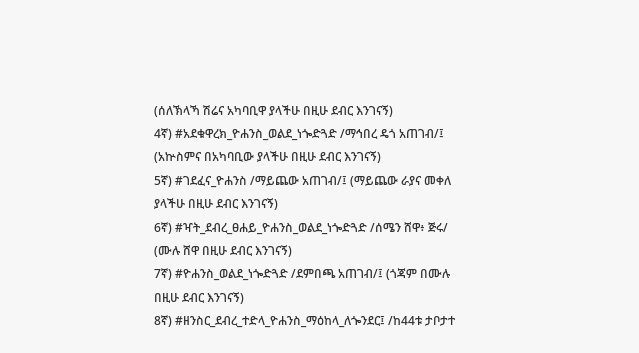(ሰለኽላኻ ሽሬና አካባቢዋ ያላችሁ በዚሁ ደብር እንገናኝ)
4ኛ) #አደቁዋረክ_ዮሐንስ_ወልደ_ነጐድጓድ /ማኅበረ ዴጎ አጠገብ/፤ (አኵስምና በአካባቢው ያላችሁ በዚሁ ደብር እንገናኝ)
5ኛ) #ገደፈና_ዮሐንስ /ማይጨው አጠገብ/፤ (ማይጨው ራያና መቀለ ያላችሁ በዚሁ ደብር እንገናኝ)
6ኛ) #ዣት_ደብረ_ፀሐይ_ዮሐንስ_ወልደ_ነጐድጓድ /ሰሜን ሸዋ፥ ጅሩ/ (ሙሉ ሸዋ በዚሁ ደብር እንገናኝ)
7ኛ) #ዮሐንስ_ወልደ_ነጐድጓድ /ደምበጫ አጠገብ/፤ (ጎጃም በሙሉ በዚሁ ደብር እንገናኝ)
8ኛ) #ዘንስር_ደብረ_ተድላ_ዮሐንስ_ማዕከላ_ለጐንደር፤ /ከ44ቱ ታቦታተ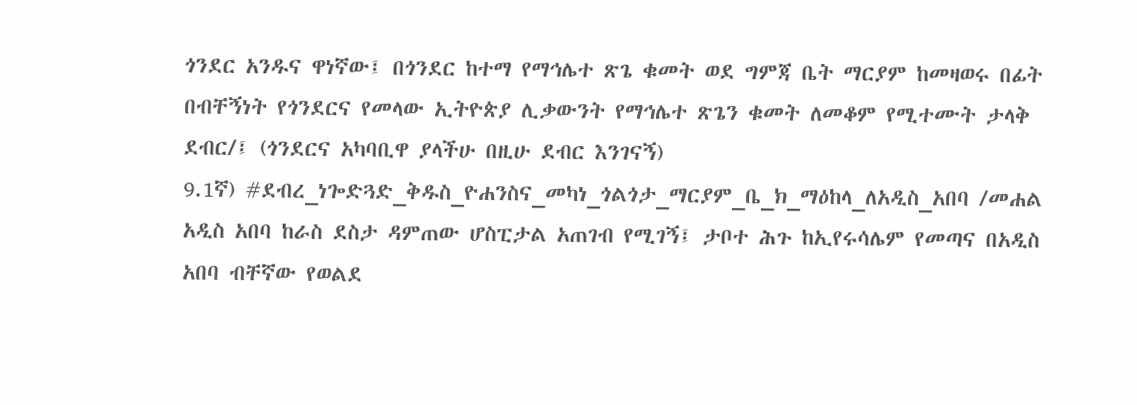ጎንደር አንዱና ዋነኛው፤ በጎንደር ከተማ የማኅሌተ ጽጌ ቁመት ወደ ግምጃ ቤት ማርያም ከመዛወሩ በፊት በብቸኝነት የጎንደርና የመላው ኢትዮጵያ ሊቃውንት የማኅሌተ ጽጌን ቁመት ለመቆም የሚተሙት ታላቅ ደብር/፤ (ጎንደርና አካባቢዋ ያላችሁ በዚሁ ደብር እንገናኝ)
9.1ኛ) #ደብረ_ነጐድጓድ_ቅዱስ_ዮሐንስና_መካነ_ጎልጎታ_ማርያም_ቤ_ክ_ማዕከላ_ለአዲስ_አበባ /መሐል አዲስ አበባ ከራስ ደስታ ዳምጠው ሆስፒታል አጠገብ የሚገኝ፤ ታቦተ ሕጉ ከኢየሩሳሌም የመጣና በአዲስ አበባ ብቸኛው የወልደ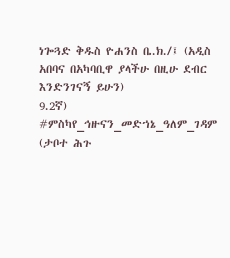ነጐጓድ ቅዱስ ዮሐንስ ቤ.ክ./፤ (አዲስ አበባና በአካባቢዋ ያላችሁ በዚሁ ደብር እንድንገናኝ ይሁን)
9.2ኛ) #ምስካየ_ኅዙናን_መድኀኔ_ዓለም_ገዳም (ታቦተ ሕጉ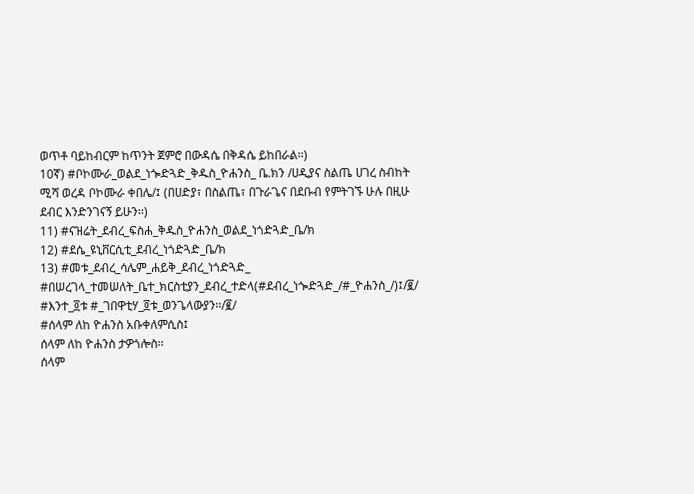ወጥቶ ባይከብርም ከጥንት ጀምሮ በውዳሴ በቅዳሴ ይከበራል፡፡)
10ኛ) #ቦኮሙራ_ወልደ_ነጐድጓድ_ቅዱስ_ዮሐንስ_ ቤ.ክን /ሀዲያና ስልጤ ሀገረ ስብከት ሚሻ ወረዳ ቦኮሙራ ቀበሌ/፤ (በሀድያ፣ በስልጤ፣ በጉራጌና በደቡብ የምትገኙ ሁሉ በዚሁ ደብር እንድንገናኝ ይሁን፡፡)
11) #ናዝሬት_ደብረ_ፍስሐ_ቅዱስ_ዮሐንስ_ወልደ_ነጎድጓድ_ቤ/ክ
12) #ደሴ_ዩኒቨርሲቲ_ደብረ_ነጎድጓድ_ቤ/ክ
13) #መቱ_ደብረ_ሳሌም_ሐይቅ_ደብረ_ነጎድጓድ_
#በሠረገላ_ተመሠለት_ቤተ_ክርስቲያን_ደብረ_ተድላ(#ደብረ_ነጐድጓድ_/#_ዮሐንስ_/)፤/፪/
#እንተ_፬ቱ #_ገበዋቲሃ_፬ቱ_ወንጌላውያን፡፡/፪/
#ሰላም ለከ ዮሐንስ አቡቀለምሲስ፤
ሰላም ለከ ዮሐንስ ታዎጎሎስ፡፡
ሰላም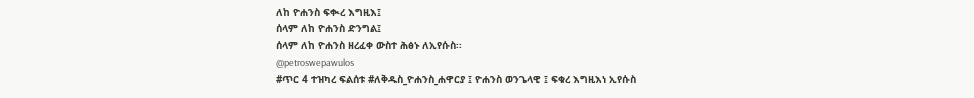ለከ ዮሐንስ ፍቊረ እግዚእ፤
ሰላም ለከ ዮሐንስ ድንግል፤
ሰላም ለከ ዮሐንስ ዘረፈቀ ውስተ ሕፅኑ ለኢየሱስ፡፡
@petroswepawulos
#ጥር 4 ተዝካረ ፍልሰቱ #ለቅዱስ_ዮሐንስ_ሐዋርያ ፤ ዮሐንስ ወንጌላዊ ፤ ፍቁረ እግዚእነ ኢየሱስ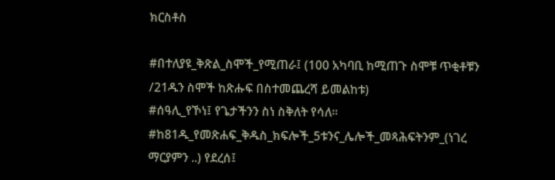ክርስቶስ

#በተለያዩ_ቅጽል_ስሞች_የሚጠራ፤ (100 አካባቢ ከሚጠጉ ስሞቹ ጥቂቶቹን /21ዱን ስሞች ከጽሑፍ በስተመጨረሻ ይመልከቱ)
#ሰዓሊ_የኾነ፤ የጌታችንን ስነ ስቅለት የሳለ፡፡
#ከ81ዱ_የመጽሐፍ_ቅዱስ_ክፍሎች_5ቱንና_ሌሎች_መጻሕፍትንም_(ነገረ ማርያምን ..) የደረሰ፤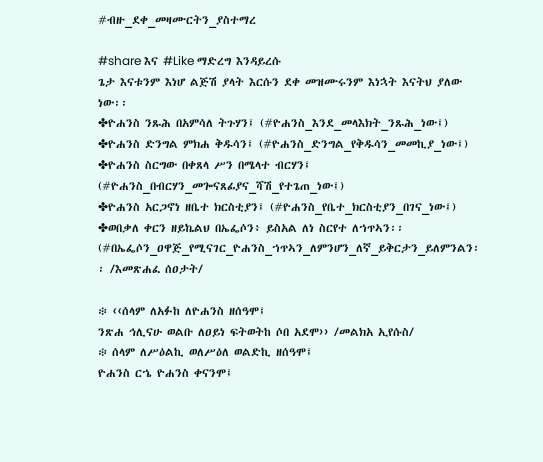#ብዙ_ደቀ_መዛሙርትን_ያስተማረ

#share እና #Like ማድረግ እንዳይረሱ
ጌታ እናቱንም እነሆ ልጅሽ ያላት እርሱን ደቀ መዝሙሩንም እነኋት እናትህ ያለው ነው፡፡
✤ዮሐንስ ንጹሕ በአምሳለ ትጉሃን፤ (#ዮሐንስ_እንደ_መላእክት_ንጹሕ_ነው፤)
✤ዮሐንስ ድንግል ምክሐ ቅዱሳን፤ (#ዮሐንስ_ድንግል_የቅዱሳን_መመኪያ_ነው፤)
✤ዮሐንስ ስርግው በቀጸላ ሥን በሜላተ ብርሃን፤ (#ዮሐንስ_በብርሃን_መጐናጸፊያና_ሻሽ_የተጌጠ_ነው፤)
✤ዮሐንስ አርጋኖነ ዘቤተ ክርስቲያን፤ (#ዮሐንስ_የቤተ_ክርስቲያን_በገና_ነው፤)
✤ወበቃለ ቀርን ዘይኬልህ በኤፌሶን፥ ይስአል ለነ ስርየተ ለኀጥኣን፡፡ (#በኤፌሶን_ዐዋጅ_የሚናገር_ዮሐንስ_ኀጥኣን_ለምንሆን_ለኛ_ይቅርታን_ይለምንልን፡፡ /እመጽሐፈ ሰዐታት/

፨ ‹‹ሰላም ለአፉከ ለዮሐንስ ዘሰዓሞ፤
ንጽሐ ኅሊናሁ ወልቡ ለዐይነ ፍትወትከ ሶበ አደሞ›› /መልክአ ኢየሱስ/
፨ ሰላም ለሥዕልኪ ወለሥዕለ ወልድኪ ዘሰዓሞ፤
ዮሐንስ ርኄ ዮሐንስ ቀናንሞ፤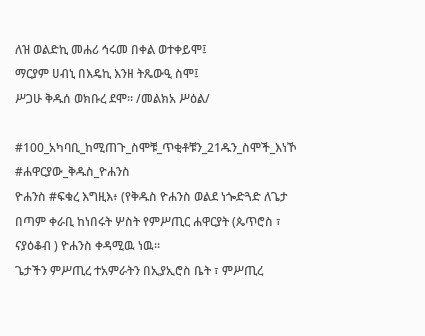ለዝ ወልድኪ መሐሪ ኅሩመ በቀል ወተቀይሞ፤
ማርያም ሀብኒ በእዴኪ እንዘ ትጼውዒ ስሞ፤
ሥጋሁ ቅዱሰ ወክቡረ ደሞ፡፡ /መልክአ ሥዕል/

#100_አካባቢ_ከሚጠጉ_ስሞቹ_ጥቂቶቹን_21ዱን_ስሞች_እነኾ
#ሐዋርያው_ቅዱስ_ዮሐንስ
ዮሐንስ #ፍቁረ እግዚእ፥ (የቅዱስ ዮሐንስ ወልደ ነጐድጓድ ለጌታ በጣም ቀራቢ ከነበሩት ሦስት የምሥጢር ሐዋርያት (ጴጥሮስ ፣ ናያዕቆብ ) ዮሐንስ ቀዳሚዉ ነዉ፡፡
ጌታችን ምሥጢረ ተአምራትን በኢያኢሮስ ቤት ፣ ምሥጢረ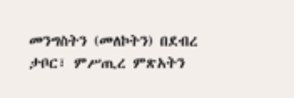መንግስትን (መለኮትን) በደብረ ታቦር፣ ምሥጢረ ምጽአትን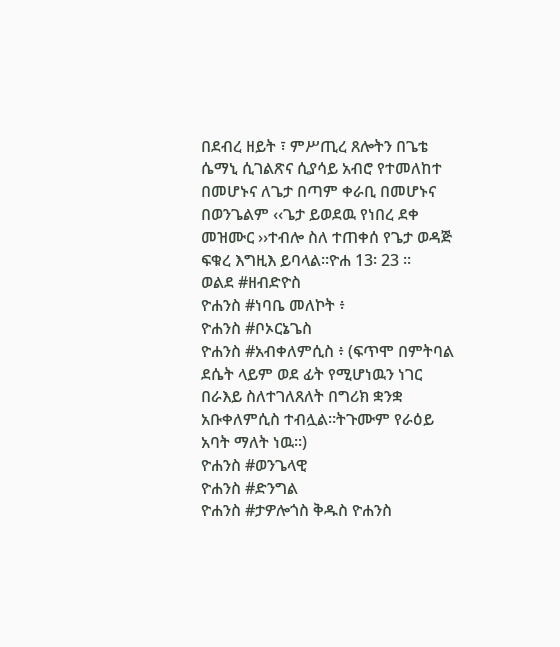በደብረ ዘይት ፣ ምሥጢረ ጸሎትን በጌቴ ሴማኒ ሲገልጽና ሲያሳይ አብሮ የተመለከተ በመሆኑና ለጌታ በጣም ቀራቢ በመሆኑና በወንጌልም ‹‹ጌታ ይወደዉ የነበረ ደቀ መዝሙር ››ተብሎ ስለ ተጠቀሰ የጌታ ወዳጅ ፍቁረ እግዚእ ይባላል፡፡ዮሐ 13፡ 23 ፡፡
ወልደ #ዘብድዮስ
ዮሐንስ #ነባቤ መለኮት ፥
ዮሐንስ #ቦኦርኔጌስ
ዮሐንስ #አብቀለምሲስ ፥ (ፍጥሞ በምትባል ደሴት ላይም ወደ ፊት የሚሆነዉን ነገር በራእይ ስለተገለጸለት በግሪክ ቋንቋ አቡቀለምሲስ ተብሏል፡፡ትጉሙም የራዕይ አባት ማለት ነዉ፡፡)
ዮሐንስ #ወንጌላዊ
ዮሐንስ #ድንግል
ዮሐንስ #ታዎሎጎስ ቅዱስ ዮሐንስ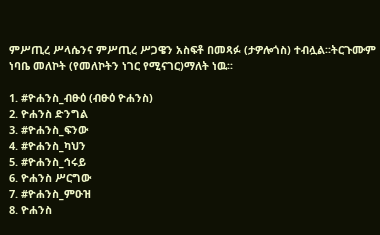ምሥጢረ ሥላሴንና ምሥጢረ ሥጋዌን አስፍቶ በመጻፉ (ታዎሎጎስ) ተብሏል፡፡ትርጉሙም ነባቤ መለኮት (የመለኮትን ነገር የሚናገር)ማለት ነዉ፡፡

1. #ዮሐንስ_ብፁዕ (ብፁዕ ዮሐንስ)
2. ዮሐንስ ድንግል
3. #ዮሐንስ_ፍንው
4. #ዮሐንስ_ካህን
5. #ዮሐንስ_ኅሩይ
6. ዮሐንስ ሥርግው
7. #ዮሐንስ_ምዑዝ
8. ዮሐንስ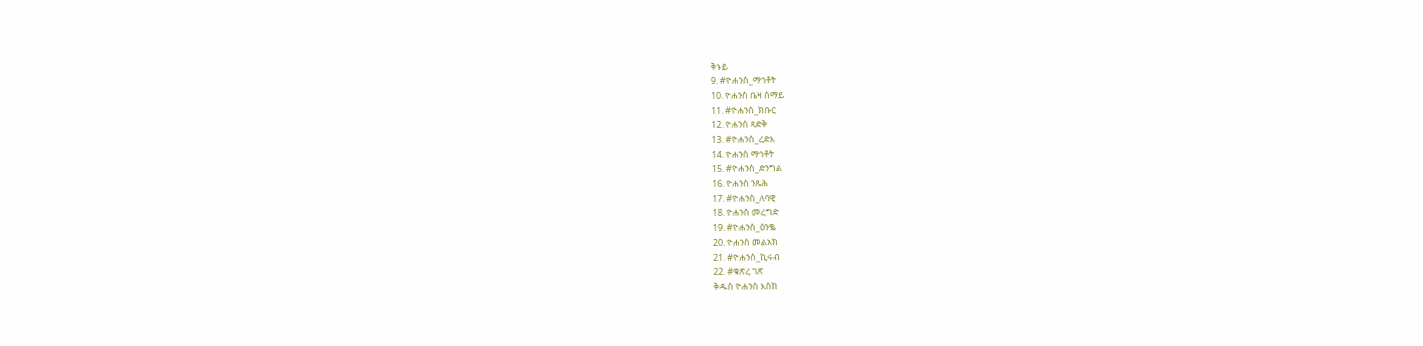ቅኑይ
9. #ዮሐንስ_ማኅቶት
10. ዮሐንስ ቤዛ ሰማይ
11. #ዮሐንስ_ክቡር
12. ዮሐንስ ጻድቅ
13. #ዮሐንስ_ረድእ
14. ዮሐንስ ማኅቶት
15. #ዮሐንስ_ድንግል
16. ዮሐንስ ንጹሕ
17. #ዮሐንስ_ለባዊ
18. ዮሐንስ መረግድ
19. #ዮሐንስ_ዕንቈ
20. ዮሐንስ መልአክ
21. #ዮሐንስ_ኪሩብ
22. #ቁጽረ ገጽ
ቅዱስ ዮሐንስ እስከ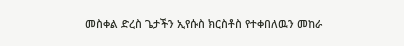መስቀል ድረስ ጌታችን ኢየሱስ ክርስቶስ የተቀበለዉን መከራ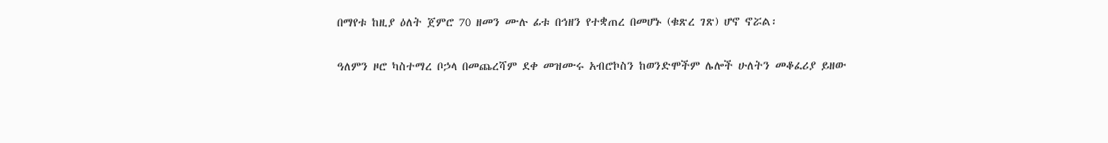በማየቱ ከዚያ ዕለት ጀምሮ 70 ዘመን ሙሉ ፊቱ በኅዘን የተቋጠረ በመሆኑ (ቁጽረ ገጽ) ሆኖ ኖሯል፡

ዓለምን ዞሮ ካስተማረ ቦኃላ በመጨረሻም ደቀ መዝሙሩ አብሮኮስን ከወንድሞችም ሌሎች ሁለትን መቆፈሪያ ይዘው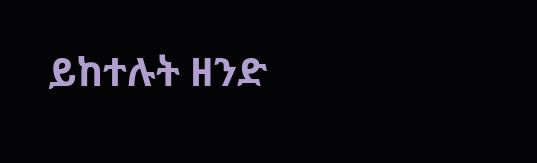ይከተሉት ዘንድ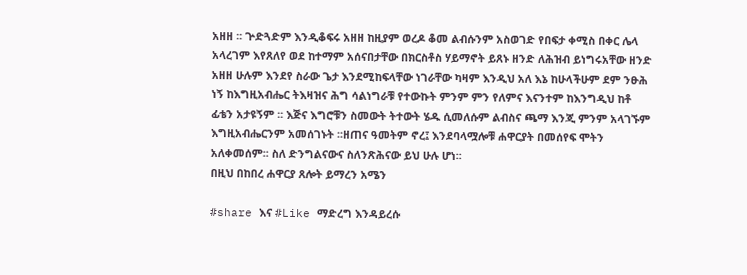አዘዘ ፡፡ ጕድጓድም እንዲቆፍሩ አዘዘ ከዚያም ወረዶ ቆመ ልብሱንም አስወገድ የበፍታ ቀሚስ በቀር ሌላ አላረገም እየጸለየ ወደ ከተማም አሰናበታቸው በክርስቶስ ሃይማኖት ይጸኑ ዘንድ ለሕዝብ ይነግሩአቸው ዘንድ አዘዘ ሁሉም እንደየ ስራው ጌታ እንደሚከፍላቸው ነገራቸው ካዛም እንዲህ አለ እኔ ከሁላችሁም ደም ንፁሕ ነኝ ከእግዚአብሔር ትእዛዝና ሕግ ሳልነግራቹ የተውኩት ምንም ምን የለምና እናንተም ከእንግዲህ ከቶ ፊቴን አታዩኝም ፡፡ እጅና እግሮቹን ስመውት ትተውት ሄዱ ሲመለሱም ልብስና ጫማ እንጂ ምንም አላገኙም እግዚአብሔርንም አመሰገኑት ፡፡ዘጠና ዓመትም ኖረ፤ እንደባላሟሎቹ ሐዋርያት በመሰየፍ ሞትን አለቀመሰም፡፡ ስለ ድንግልናውና ስለንጽሕናው ይህ ሁሉ ሆነ፡፡
በዚህ በከበረ ሐዋርያ ጸሎት ይማረን አሜን

#share እና #Like ማድረግ እንዳይረሱ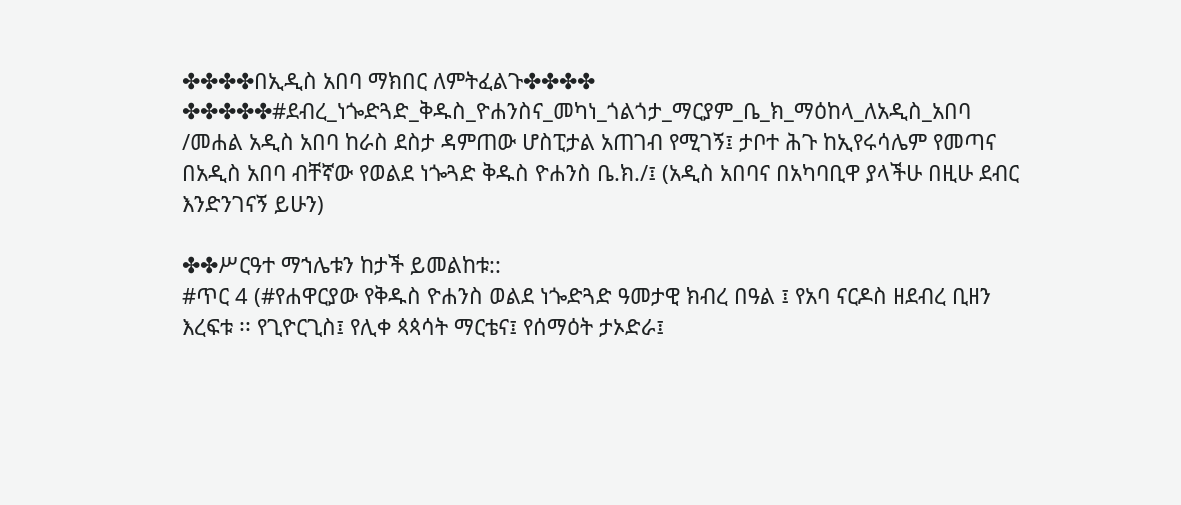✤✤✤✤በኢዲስ አበባ ማክበር ለምትፈልጉ✤✤✤✤
✤✤✤✤✤#ደብረ_ነጐድጓድ_ቅዱስ_ዮሐንስና_መካነ_ጎልጎታ_ማርያም_ቤ_ክ_ማዕከላ_ለአዲስ_አበባ /መሐል አዲስ አበባ ከራስ ደስታ ዳምጠው ሆስፒታል አጠገብ የሚገኝ፤ ታቦተ ሕጉ ከኢየሩሳሌም የመጣና በአዲስ አበባ ብቸኛው የወልደ ነጐጓድ ቅዱስ ዮሐንስ ቤ.ክ./፤ (አዲስ አበባና በአካባቢዋ ያላችሁ በዚሁ ደብር እንድንገናኝ ይሁን)

✤✤ሥርዓተ ማኀሌቱን ከታች ይመልከቱ::
#ጥር 4 (#የሐዋርያው የቅዱስ ዮሐንስ ወልደ ነጐድጓድ ዓመታዊ ክብረ በዓል ፤ የአባ ናርዶስ ዘደብረ ቢዘን እረፍቱ ፡፡ የጊዮርጊስ፤ የሊቀ ጳጳሳት ማርቴና፤ የሰማዕት ታኦድራ፤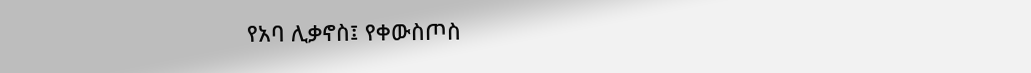የአባ ሊቃኖስ፤ የቀውስጦስ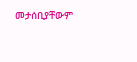መታሰቢያቸውም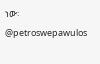ነው፡
@petroswepawulos